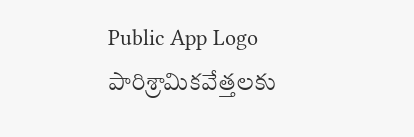Public App Logo
పారిశ్రామికవేత్తలకు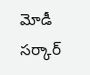మోడీ సర్కార్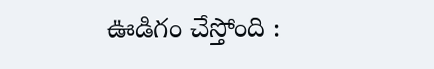ఊడిగం చేస్తోంది :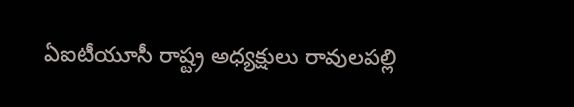ఏఐటీయూసీ రాష్ట్ర అధ్యక్షులు రావులపల్లి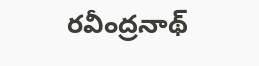రవీంద్రనాథ్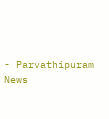- Parvathipuram News